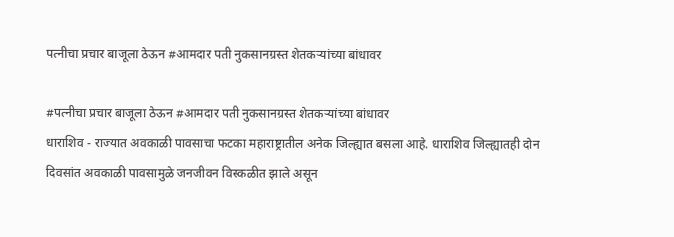पत्नीचा प्रचार बाजूला ठेऊन #आमदार पती नुकसानग्रस्त शेतकऱ्यांच्या बांधावर

#पत्नीचा प्रचार बाजूला ठेऊन #आमदार पती नुकसानग्रस्त शेतकऱ्यांच्या बांधावर
धाराशिव - राज्यात अवकाळी पावसाचा फटका महाराष्ट्रातील अनेक जिल्ह्यात बसला आहे. धाराशिव जिल्ह्यातही दोन दिवसांत अवकाळी पावसामुळे जनजीवन विस्कळीत झाले असून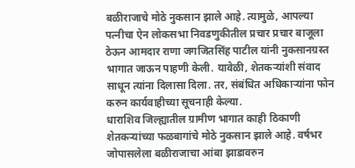बळीराजाचे मोठे नुकसान झाले आहे. त्यामुळे, आपल्या पत्नीचा ऐन लोकसभा निवडणुकीतील प्रचार प्रचार बाजूला ठेऊन आमदार राणा जगजितसिंह पाटील यांनी नुकसानग्रस्त भागात जाऊन पाहणी केली. यावेळी, शेतकऱ्यांशी संवाद साधून त्यांना दिलासा दिला. तर, संबंधित अधिकाऱ्यांना फोन करुन कार्यवाहीच्या सूचनाही केल्या.
धाराशिव जिल्ह्यातील ग्रामीण भागात काही ठिकाणी शेतकऱ्यांच्या फळबागांचे मोठे नुकसान झाले आहे. वर्षभर जोपासलेला बळीराजाचा आंबा झाडावरुन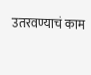उतरवण्याचं काम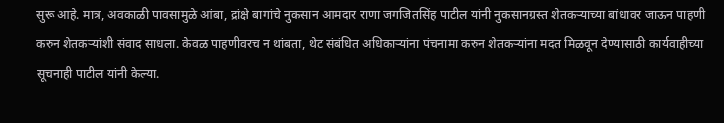सुरू आहे. मात्र, अवकाळी पावसामुळे आंबा, द्रांक्षे बागांचे नुकसान आमदार राणा जगजितसिंह पाटील यांनी नुकसानग्रस्त शेतकऱ्याच्या बांधावर जाऊन पाहणी करुन शेतकऱ्यांशी संवाद साधला. केवळ पाहणीवरच न थांबता, थेट संबंधित अधिकाऱ्यांना पंचनामा करुन शेतकऱ्यांना मदत मिळवून देण्यासाठी कार्यवाहीच्या सूचनाही पाटील यांनी केल्या.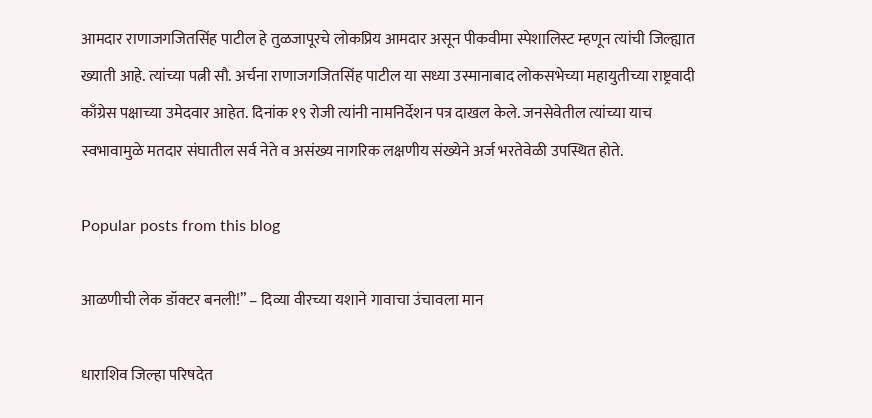आमदार राणाजगजितसिंह पाटील हे तुळजापूरचे लोकप्रिय आमदार असून पीकवीमा स्पेशालिस्ट म्हणून त्यांची जिल्ह्यात ख्याती आहे. त्यांच्या पत्नी सौ. अर्चना राणाजगजितसिंह पाटील या सध्या उस्मानाबाद लोकसभेच्या महायुतीच्या राष्ट्रवादी काँग्रेस पक्षाच्या उमेदवार आहेत. दिनांक १९ रोजी त्यांनी नामनिर्देशन पत्र दाखल केले. जनसेवेतील त्यांच्या याच स्वभावामुळे मतदार संघातील सर्व नेते व असंख्य नागरिक लक्षणीय संख्येने अर्ज भरतेवेळी उपस्थित होते.

Popular posts from this blog

आळणीची लेक डॉक्टर बनली!” – दिव्या वीरच्या यशाने गावाचा उंचावला मान

धाराशिव जिल्हा परिषदेत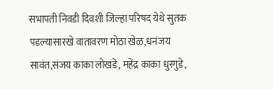सभापती निवडी दिवशी जिल्हा परिषद येथे सुतक पडल्यासारखे वातावरण मोठा खेळ,धनंजय सावंत,संजय काका लोखंडे, महेंद्र काका धुरगुडे,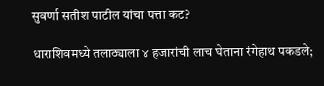सुवर्णा सतीश पाटील यांचा पत्ता कट?

धाराशिवमध्ये तलाठ्याला ४ हजारांची लाच घेताना रंगेहाथ पकडले;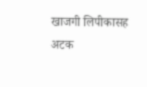खाजगी लिपीकासह अटक